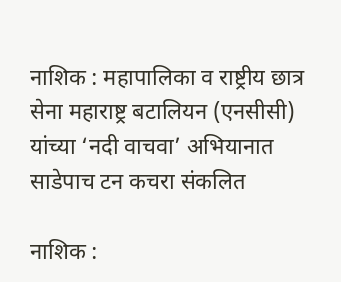नाशिक : महापालिका व राष्ट्रीय छात्र सेना महाराष्ट्र बटालियन (एनसीसी) यांच्या ‘नदी वाचवा’ अभियानात साडेपाच टन कचरा संकलित

नाशिक :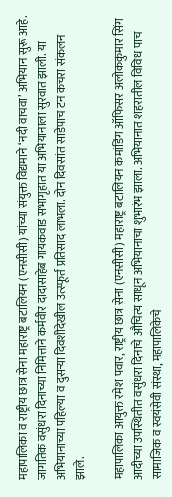महापालिका व राष्ट्रीय छात्र सेना महाराष्ट्र बटालियन (एनसीसी) यांच्या संयुक्त विद्यमाने ‘नदी वाचवा’ अभियान सुरू आहे. जागतिक वसुंधरा दिनाच्या निमित्ताने कर्मवीर दादासाहेब गायकवाड सभागृहात या अभियानाला सुरवात झाली. या अभियानाच्या पहिल्या व दुसऱ्या दिवशीदेखील उत्स्फूर्त प्रतिसाद लाभला. दोन दिवसांत साडेपाच टन कचरा संकलन झाले.

महापालिका आयुक्त रमेश पवार, राष्ट्रीय छात्र सेना (एनसीसी) महाराष्ट्र बटालियन कमांडिंग ऑफिसर अलोककुमार सिंग आदीच्या उपस्थितीत वसुंधरा दिनाचे औचित्य साधून अभियानाचा शुभारंभ झाला. अभियानात शहरातील विविध पाच सामाजिक व स्वयंसेवी संस्था, महापालिकेचे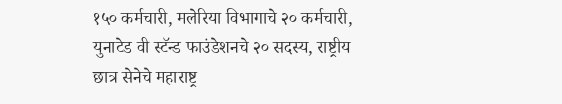१५० कर्मचारी, मलेरिया विभागाचे २० कर्मचारी, युनाटेड वी स्टॅन्ड फाउंडेशनचे २० सदस्य, राष्ट्रीय छात्र सेनेचे महाराष्ट्र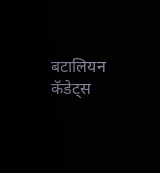बटालियन कॅडेट्स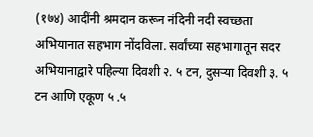(१७४) आदींनी श्रमदान करून नंदिनी नदी स्वच्छता अभियानात सहभाग नोंदविला. सर्वांच्या सहभागातून सदर अभियानाद्वारे पहिल्या दिवशी २. ५ टन, दुसऱ्या दिवशी ३. ५ टन आणि एकूण ५ .५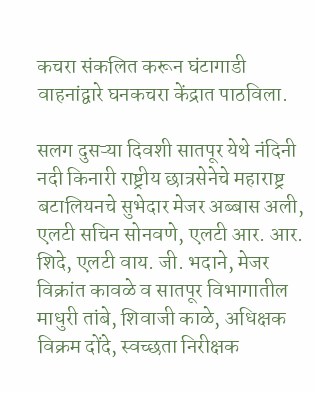कचरा संकलित करून घंटागाडी वाहनांद्वारे घनकचरा केंद्रात पाठविला.

सलग दुसऱ्या दिवशी सातपूर येथे नंदिनी नदी किनारी राष्ट्रीय छात्रसेनेचे महाराष्ट्र बटालियनचे सुभेदार मेजर अब्बास अली, एलटी सचिन सोनवणे, एलटी आर. आर. शिदे, एलटी वाय. जी. भदाने, मेजर विक्रांत कावळे व सातपूर विभागातील माधुरी तांबे, शिवाजी काळे, अधिक्षक विक्रम दोंदे, स्वच्छता निरीक्षक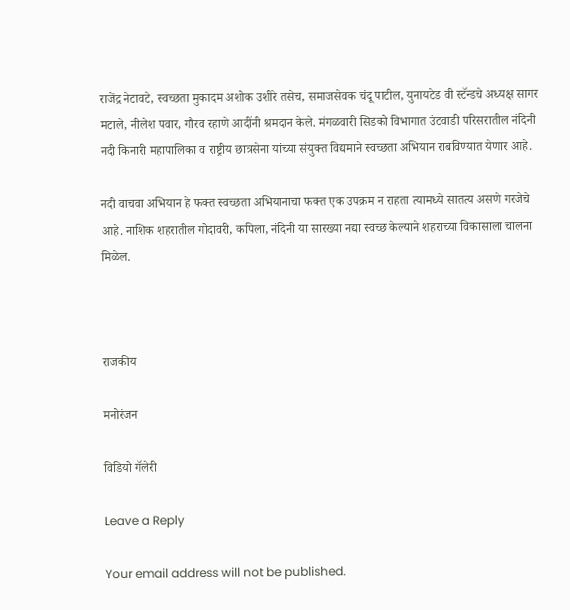राजेंद्र नेटावटे, स्वच्छता मुकादम अशोक उशीरे तसेच, समाजसेवक चंदू पाटील, युनायटेड वी स्टॅन्डचे अध्यक्ष सागर मटाले, नीलेश पवार, गौरव रहाणे आदींनी श्रमदान केले. मंगळवारी सिडको विभागात उंटवाडी परिसरातील नंदिनी नदी किनारी महापालिका व राष्ट्रीय छात्रसेना यांच्या संयुक्त विद्यमाने स्वच्छता अभियान राबविण्यात येणार आहे.

नदी वाचवा अभियान हे फक्त स्वच्छता अभियानाचा फक्त एक उपक्रम न राहता त्यामध्ये सातत्य असणे गरजेचे आहे. नाशिक शहरातील गोदावरी, कपिला, नंदिनी या सारख्या नद्या स्वच्छ केल्याने शहराच्या विकासाला चालना मिळेल.



राजकीय

मनोरंजन

विडियो गॅलेरी

Leave a Reply

Your email address will not be published.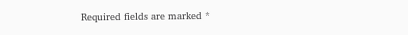Required fields are marked *